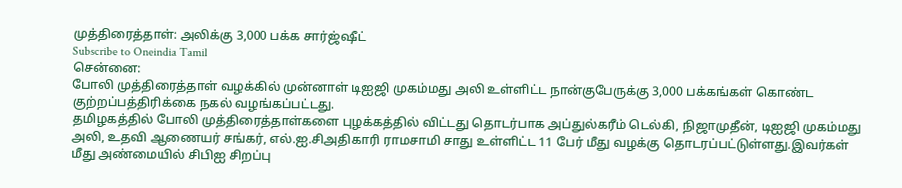முத்திரைத்தாள்: அலிக்கு 3,000 பக்க சார்ஜ்ஷீட்
Subscribe to Oneindia Tamil
சென்னை:
போலி முத்திரைத்தாள் வழக்கில் முன்னாள் டிஐஜி முகம்மது அலி உள்ளிட்ட நான்குபேருக்கு 3,000 பக்கங்கள் கொண்ட குற்றப்பத்திரிக்கை நகல் வழங்கப்பட்டது.
தமிழகத்தில் போலி முத்திரைத்தாள்களை புழக்கத்தில் விட்டது தொடர்பாக அப்துல்கரீம் டெல்கி, நிஜாமுதீன், டிஐஜி முகம்மது அலி, உதவி ஆணையர் சங்கர், எல்.ஐ.சிஅதிகாரி ராமசாமி சாது உள்ளிட்ட 11 பேர் மீது வழக்கு தொடரப்பட்டுள்ளது.இவர்கள் மீது அண்மையில் சிபிஐ சிறப்பு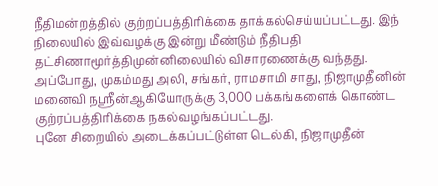நீதிமன்றத்தில் குற்றப்பத்திரிக்கை தாக்கல்செய்யப்பட்டது. இந் நிலையில் இவ்வழக்கு இன்று மீண்டும் நீதிபதி தட்சிணாமூர்த்திமுன்னிலையில் விசாரணைக்கு வந்தது.
அப்போது, முகம்மது அலி, சங்கர், ராமசாமி சாது, நிஜாமுதீனின் மனைவி நஸ்ரீன்ஆகியோருக்கு 3,000 பக்கங்களைக் கொண்ட குற்ரப்பத்திரிக்கை நகல்வழங்கப்பட்டது.
புனே சிறையில் அடைக்கப்பட்டுள்ள டெல்கி, நிஜாமுதீன்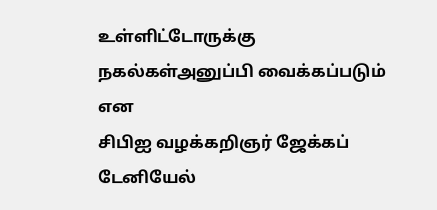உள்ளிட்டோருக்கு நகல்கள்அனுப்பி வைக்கப்படும் என
சிபிஐ வழக்கறிஞர் ஜேக்கப் டேனியேல்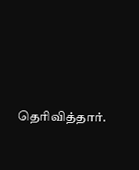தெரிவித்தார்.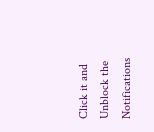Click it and Unblock the Notifications